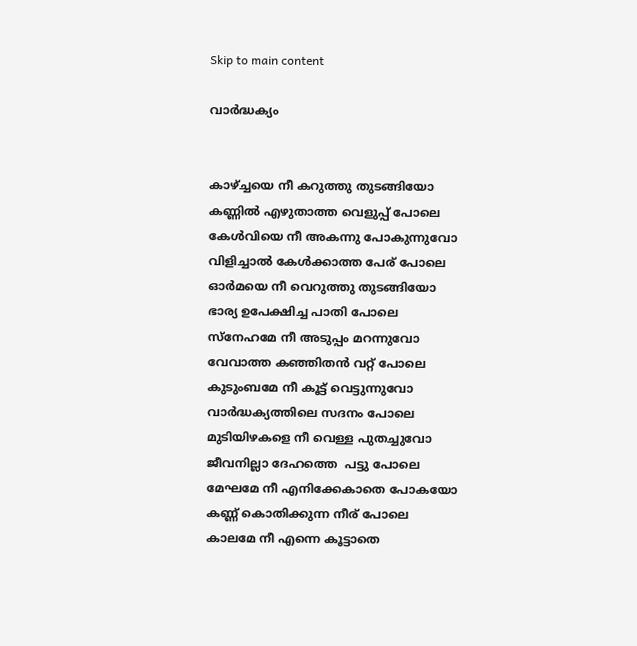Skip to main content

വാർദ്ധക്യം


കാഴ്ച്ചയെ നീ കറുത്തു തുടങ്ങിയോ
കണ്ണിൽ എഴുതാത്ത വെളുപ്പ്‌ പോലെ
കേൾവിയെ നീ അകന്നു പോകുന്നുവോ
വിളിച്ചാൽ കേൾക്കാത്ത പേര് പോലെ
ഓർമയെ നീ വെറുത്തു തുടങ്ങിയോ
ഭാര്യ ഉപേക്ഷിച്ച പാതി പോലെ
സ്നേഹമേ നീ അടുപ്പം മറന്നുവോ
വേവാത്ത കഞ്ഞിതൻ വറ്റ് പോലെ
കുടുംബമേ നീ കൂട്ട് വെട്ടുന്നുവോ
വാർദ്ധക്യത്തിലെ സദനം പോലെ
മുടിയിഴകളെ നീ വെള്ള പുതച്ചുവോ
ജീവനില്ലാ ദേഹത്തെ  പട്ടു പോലെ
മേഘമേ നീ എനിക്കേകാതെ പോകയോ
കണ്ണ് കൊതിക്കുന്ന നീര് പോലെ
കാലമേ നീ എന്നെ കൂട്ടാതെ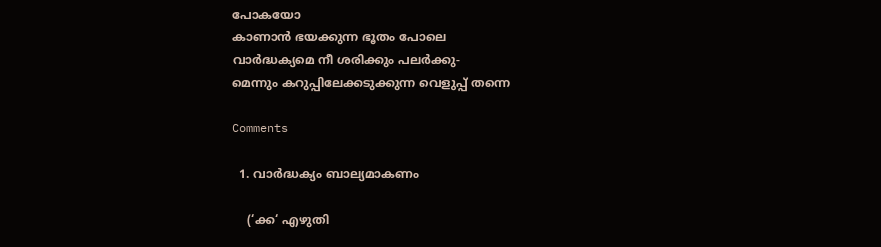പോകയോ
കാണാൻ ഭയക്കുന്ന ഭൂതം പോലെ
വാർദ്ധക്യമെ നീ ശരിക്കും പലർക്കു-
മെന്നും കറുപ്പിലേക്കടുക്കുന്ന വെളുപ്പ്‌ തന്നെ

Comments

  1. വാര്‍ദ്ധക്യം ബാല്യമാകണം

    (‘ക്ക‘ എഴുതി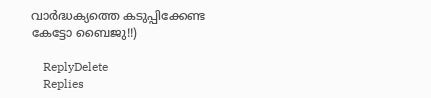വാര്‍ദ്ധക്യത്തെ കടുപ്പിക്കേണ്ട കേട്ടോ ബൈജു!!)

    ReplyDelete
    Replies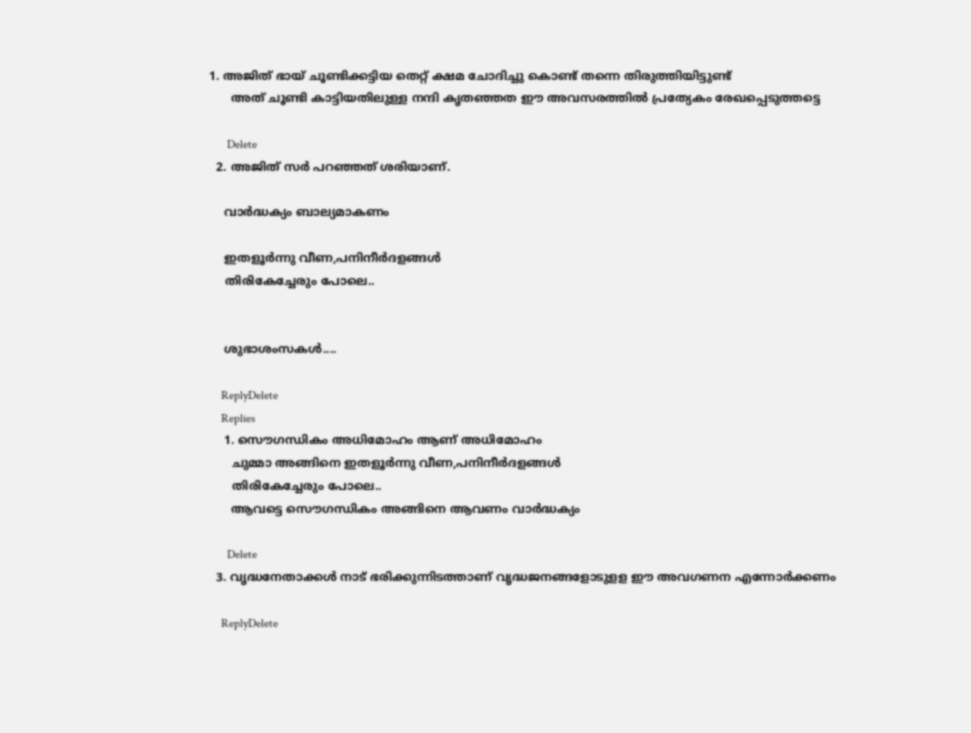1. അജിത്‌ ഭായ് ചൂണ്ടിക്കട്ടിയ തെറ്റ് ക്ഷമ ചോദിച്ചു കൊണ്ട് തന്നെ തിരുത്തിയിട്ടുണ്ട്
      അത് ചൂണ്ടി കാട്ടിയതിലുള്ള നന്ദി കൃതഞ്ഞത ഈ അവസരത്തിൽ പ്രത്യേകം രേഖപ്പെടുത്തട്ടെ

      Delete
  2. അജിത് സർ പറഞ്ഞത് ശരിയാണ്.

    വാര്‍ദ്ധക്യം ബാല്യമാകണം

    ഇതളൂർന്നു വീണ,പനിനീർദളങ്ങൾ
    തിരികേച്ചേരും പോലെ..


    ശുഭാശംസകൾ....

    ReplyDelete
    Replies
    1. സൌഗന്ധികം അധിമോഹം ആണ് അധിമോഹം
      ചുമ്മാ അങ്ങിനെ ഇതളൂർന്നു വീണ,പനിനീർദളങ്ങൾ
      തിരികേച്ചേരും പോലെ..
      ആവട്ടെ സൌഗന്ധികം അങ്ങിനെ ആവണം വാർദ്ധക്യം

      Delete
  3. വൃദ്ധനേതാക്കള്‍ നാട് ഭരിക്കുന്നിടത്താണ് വൃദ്ധജനങ്ങളോടുളള ഈ അവഗണന എന്നോര്‍ക്കണം

    ReplyDelete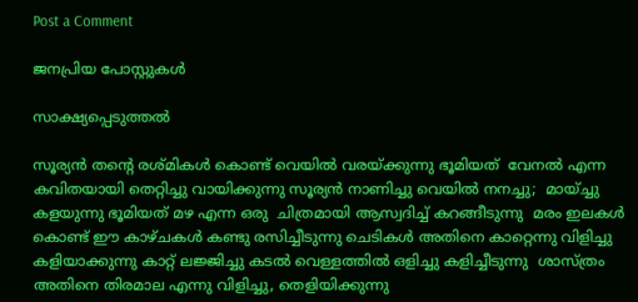Post a Comment

ജനപ്രിയ പോസ്റ്റുകൾ

സാക്ഷ്യപ്പെടുത്തൽ

സൂര്യൻ തന്റെ രശ്മികൾ കൊണ്ട് വെയിൽ വരയ്ക്കുന്നു ഭൂമിയത്  വേനൽ എന്ന കവിതയായി തെറ്റിച്ചു വായിക്കുന്നു സൂര്യൻ നാണിച്ചു വെയിൽ നനച്ചു;  മായ്ച്ചു കളയുന്നു ഭൂമിയത് മഴ എന്ന ഒരു  ചിത്രമായി ആസ്വദിച്ച് കറങ്ങീടുന്നു  മരം ഇലകൾ കൊണ്ട് ഈ കാഴ്ചകൾ കണ്ടു രസിച്ചീടുന്നു ചെടികൾ അതിനെ കാറ്റെന്നു വിളിച്ചു കളിയാക്കുന്നു കാറ്റ് ലജ്ജിച്ചു കടൽ വെള്ളത്തിൽ ഒളിച്ചു കളിച്ചീടുന്നു  ശാസ്ത്രം അതിനെ തിരമാല എന്നു വിളിച്ചു, തെളിയിക്കുന്നു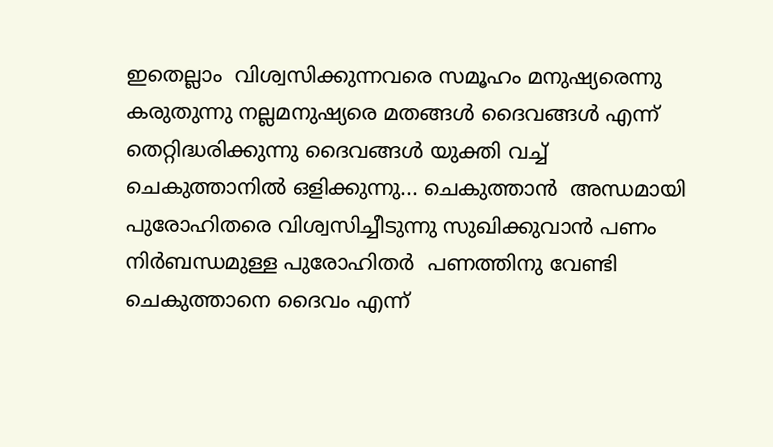ഇതെല്ലാം  വിശ്വസിക്കുന്നവരെ സമൂഹം മനുഷ്യരെന്നു കരുതുന്നു നല്ലമനുഷ്യരെ മതങ്ങൾ ദൈവങ്ങൾ എന്ന് തെറ്റിദ്ധരിക്കുന്നു ദൈവങ്ങൾ യുക്തി വച്ച് ചെകുത്താനിൽ ഒളിക്കുന്നു... ചെകുത്താൻ  അന്ധമായി പുരോഹിതരെ വിശ്വസിച്ചീടുന്നു സുഖിക്കുവാൻ പണം നിർബന്ധമുള്ള പുരോഹിതർ  പണത്തിനു വേണ്ടി ചെകുത്താനെ ദൈവം എന്ന്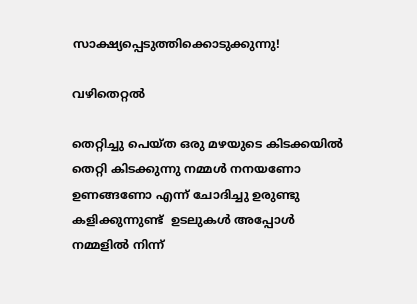സാക്ഷ്യപ്പെടുത്തിക്കൊടുക്കുന്നു!

വഴിതെറ്റൽ

തെറ്റിച്ചു പെയ്ത ഒരു മഴയുടെ കിടക്കയിൽ തെറ്റി കിടക്കുന്നു നമ്മൾ നനയണോ ഉണങ്ങണോ എന്ന് ചോദിച്ചു ഉരുണ്ടു കളിക്കുന്നുണ്ട്  ഉടലുകൾ അപ്പോൾ നമ്മളിൽ നിന്ന്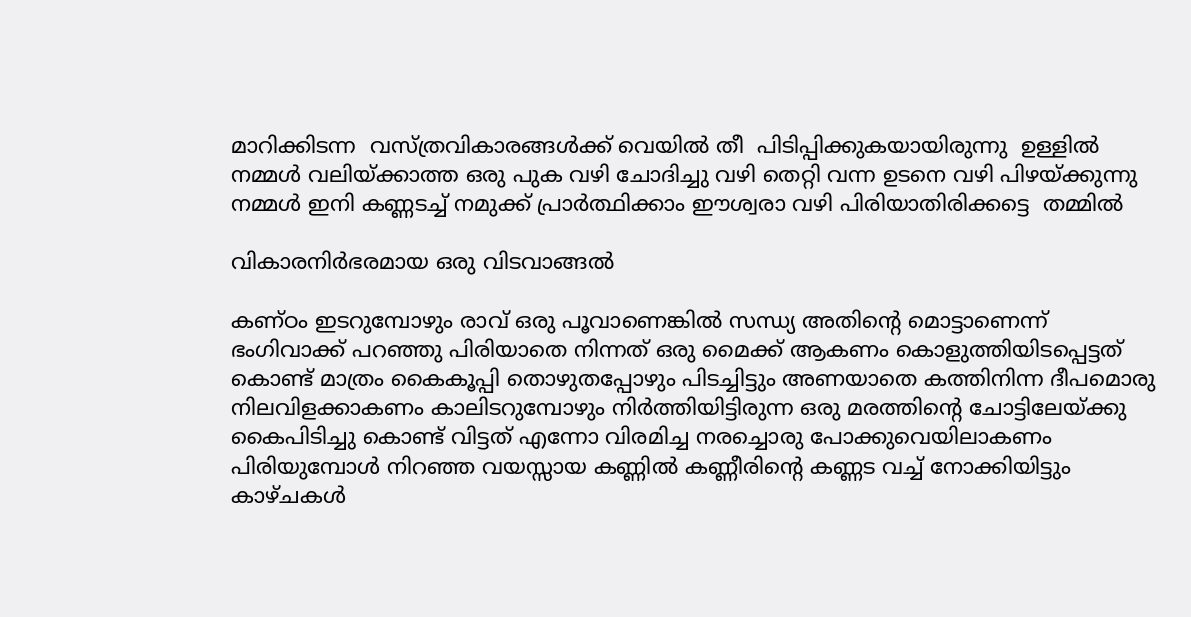മാറിക്കിടന്ന  വസ്ത്രവികാരങ്ങൾക്ക് വെയിൽ തീ  പിടിപ്പിക്കുകയായിരുന്നു  ഉള്ളിൽ നമ്മൾ വലിയ്ക്കാത്ത ഒരു പുക വഴി ചോദിച്ചു വഴി തെറ്റി വന്ന ഉടനെ വഴി പിഴയ്ക്കുന്നു നമ്മൾ ഇനി കണ്ണടച്ച് നമുക്ക് പ്രാർത്ഥിക്കാം ഈശ്വരാ വഴി പിരിയാതിരിക്കട്ടെ  തമ്മിൽ

വികാരനിർഭരമായ ഒരു വിടവാങ്ങൽ

കണ്ഠം ഇടറുമ്പോഴും രാവ് ഒരു പൂവാണെങ്കിൽ സന്ധ്യ അതിന്റെ മൊട്ടാണെന്ന് ഭംഗിവാക്ക് പറഞ്ഞു പിരിയാതെ നിന്നത് ഒരു മൈക്ക് ആകണം കൊളുത്തിയിടപ്പെട്ടത് കൊണ്ട് മാത്രം കൈകൂപ്പി തൊഴുതപ്പോഴും പിടച്ചിട്ടും അണയാതെ കത്തിനിന്ന ദീപമൊരു നിലവിളക്കാകണം കാലിടറുമ്പോഴും നിർത്തിയിട്ടിരുന്ന ഒരു മരത്തിന്റെ ചോട്ടിലേയ്ക്കു കൈപിടിച്ചു കൊണ്ട് വിട്ടത് എന്നോ വിരമിച്ച നരച്ചൊരു പോക്കുവെയിലാകണം പിരിയുമ്പോൾ നിറഞ്ഞ വയസ്സായ കണ്ണിൽ കണ്ണീരിന്റെ കണ്ണട വച്ച് നോക്കിയിട്ടും കാഴ്ചകൾ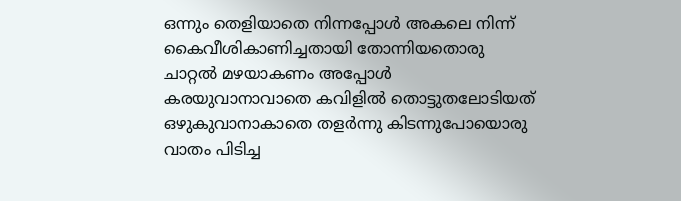ഒന്നും തെളിയാതെ നിന്നപ്പോൾ അകലെ നിന്ന് കൈവീശികാണിച്ചതായി തോന്നിയതൊരു ചാറ്റൽ മഴയാകണം അപ്പോൾ കരയുവാനാവാതെ കവിളിൽ തൊട്ടുതലോടിയത് ഒഴുകുവാനാകാതെ തളർന്നു കിടന്നുപോയൊരു  വാതം പിടിച്ച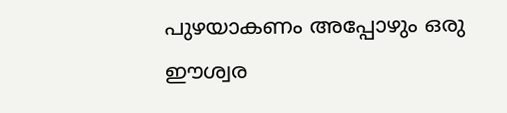പുഴയാകണം അപ്പോഴും ഒരു ഈശ്വര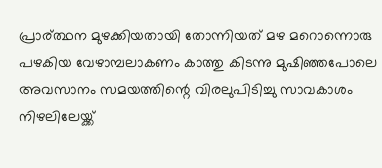പ്രാര്ത്ഥന മുഴക്കിയതായി തോന്നിയത് മഴ മറൊന്നൊരു പഴകിയ വേഴാമ്പലാകണം കാത്തു കിടന്നു മുഷിഞ്ഞപോലെ അവസാനം സമയത്തിന്റെ വിരലുപിടിച്ചു സാവകാശം നിഴലിലേയ്ക്ക്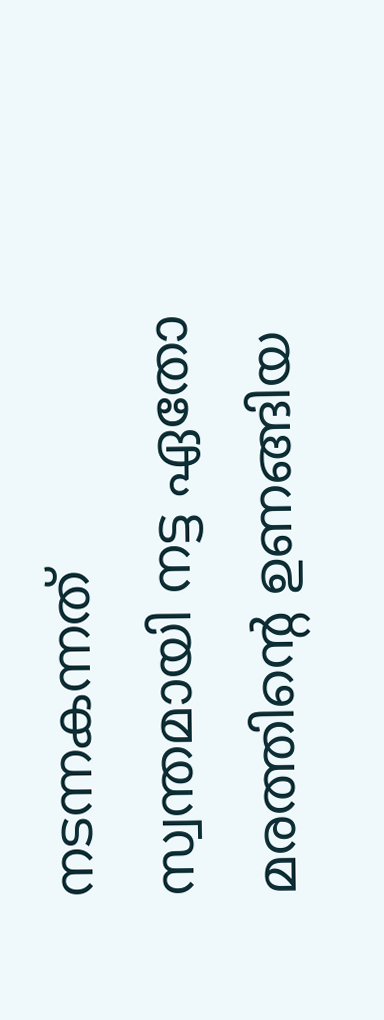നടന്നകന്നത് സ്വന്തമായി നട്ട ഏതോ മരത്തിന്റെ ഉണങ്ങിയ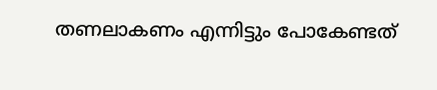തണലാകണം എന്നിട്ടും പോകേണ്ടത്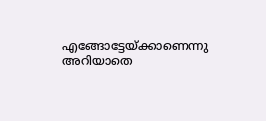എങ്ങോട്ടേയ്ക്കാണെന്നു അറിയാതെ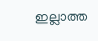ഇല്ലാത്ത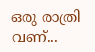ഒരു രാത്രി വണ്...